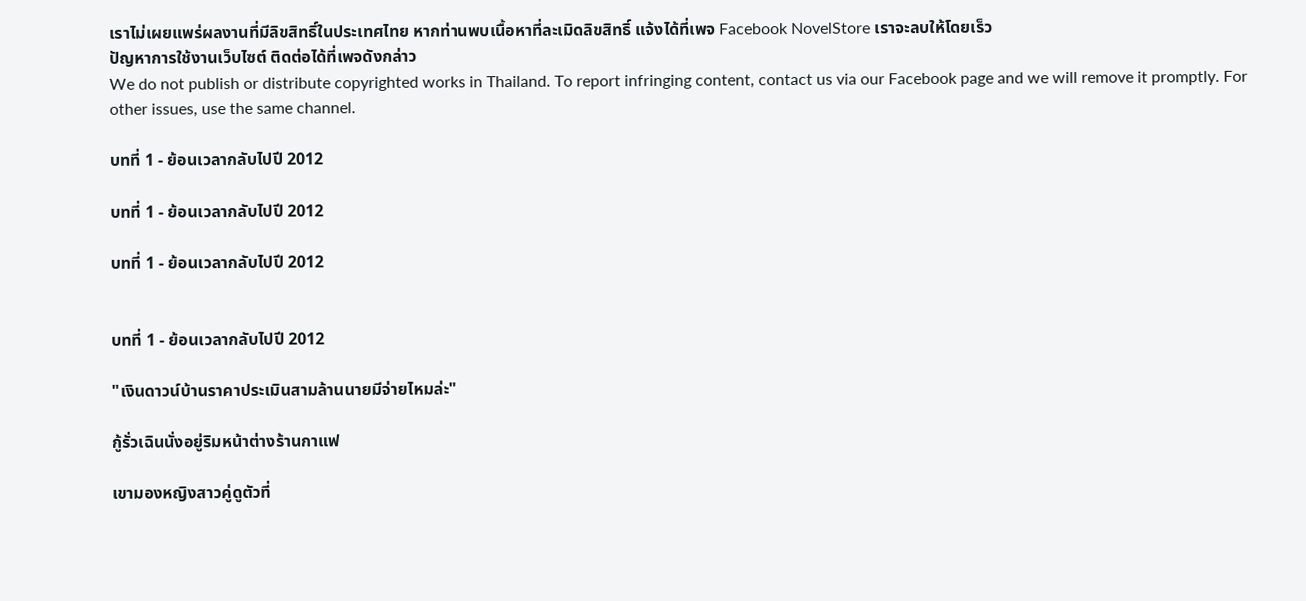เราไม่เผยแพร่ผลงานที่มีลิขสิทธิ์ในประเทศไทย หากท่านพบเนื้อหาที่ละเมิดลิขสิทธิ์ แจ้งได้ที่เพจ Facebook NovelStore เราจะลบให้โดยเร็ว
ปัญหาการใช้งานเว็บไซต์ ติดต่อได้ที่เพจดังกล่าว
We do not publish or distribute copyrighted works in Thailand. To report infringing content, contact us via our Facebook page and we will remove it promptly. For other issues, use the same channel.

บทที่ 1 - ย้อนเวลากลับไปปี 2012

บทที่ 1 - ย้อนเวลากลับไปปี 2012

บทที่ 1 - ย้อนเวลากลับไปปี 2012


บทที่ 1 - ย้อนเวลากลับไปปี 2012

"เงินดาวน์บ้านราคาประเมินสามล้านนายมีจ่ายไหมล่ะ"

กู้รั่วเฉินนั่งอยู่ริมหน้าต่างร้านกาแฟ

เขามองหญิงสาวคู่ดูตัวที่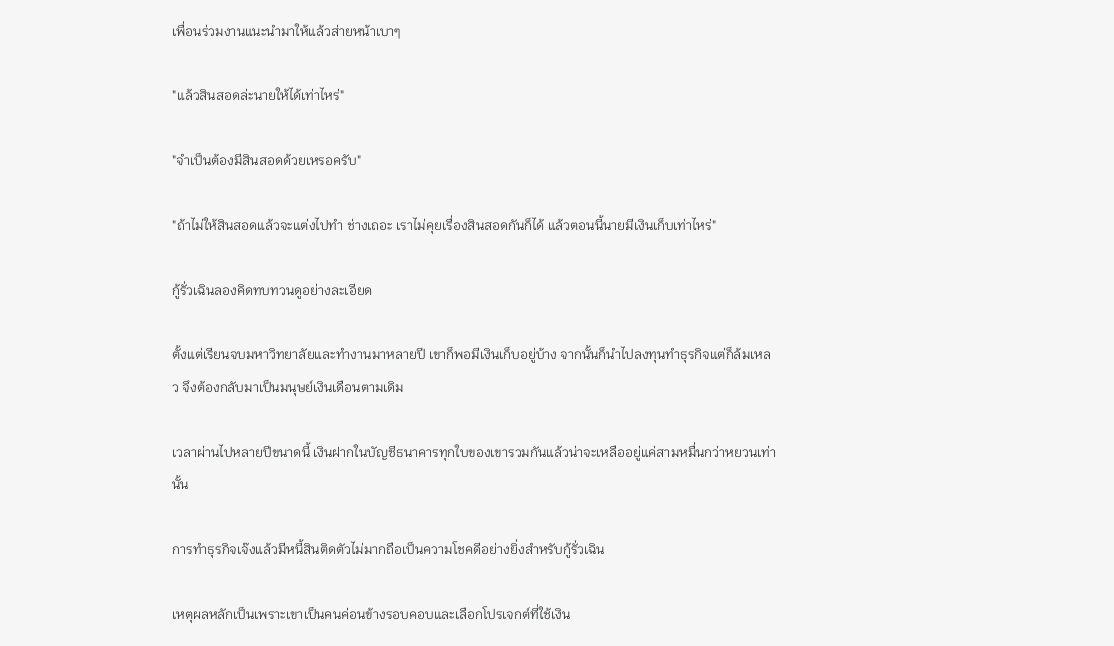เพื่อนร่วมงานแนะนำมาให้แล้วส่ายหน้าเบาๆ

"แล้วสินสอดล่ะนายให้ได้เท่าไหร่"

"จำเป็นต้องมีสินสอดด้วยเหรอครับ"

"ถ้าไม่ให้สินสอดแล้วจะแต่งไปทำ ช่างเถอะ เราไม่คุยเรื่องสินสอดกันก็ได้ แล้วตอนนี้นายมีเงินเก็บเท่าไหร่"

กู้รั่วเฉินลองคิดทบทวนดูอย่างละเอียด

ตั้งแต่เรียนจบมหาวิทยาลัยและทำงานมาหลายปี เขาก็พอมีเงินเก็บอยู่บ้าง จากนั้นก็นำไปลงทุนทำธุรกิจแต่ก็ล้มเหลว จึงต้องกลับมาเป็นมนุษย์เงินเดือนตามเดิม

เวลาผ่านไปหลายปีขนาดนี้ เงินฝากในบัญชีธนาคารทุกใบของเขารวมกันแล้วน่าจะเหลืออยู่แค่สามหมื่นกว่าหยวนเท่านั้น

การทำธุรกิจเจ๊งแล้วมีหนี้สินติดตัวไม่มากถือเป็นความโชคดีอย่างยิ่งสำหรับกู้รั่วเฉิน

เหตุผลหลักเป็นเพราะเขาเป็นคนค่อนข้างรอบคอบและเลือกโปรเจกต์ที่ใช้เงิน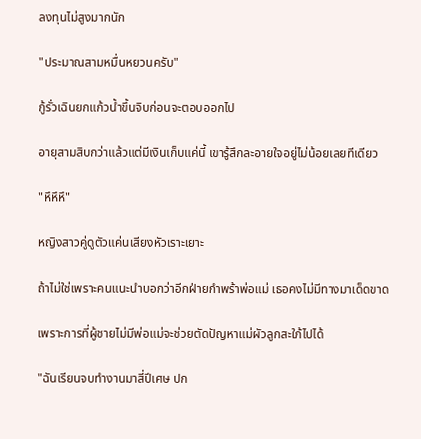ลงทุนไม่สูงมากนัก

"ประมาณสามหมื่นหยวนครับ"

กู้รั่วเฉินยกแก้วน้ำขึ้นจิบก่อนจะตอบออกไป

อายุสามสิบกว่าแล้วแต่มีเงินเก็บแค่นี้ เขารู้สึกละอายใจอยู่ไม่น้อยเลยทีเดียว

"หึหึหึ"

หญิงสาวคู่ดูตัวแค่นเสียงหัวเราะเยาะ

ถ้าไม่ใช่เพราะคนแนะนำบอกว่าอีกฝ่ายกำพร้าพ่อแม่ เธอคงไม่มีทางมาเด็ดขาด

เพราะการที่ผู้ชายไม่มีพ่อแม่จะช่วยตัดปัญหาแม่ผัวลูกสะใภ้ไปได้

"ฉันเรียนจบทำงานมาสี่ปีเศษ ปก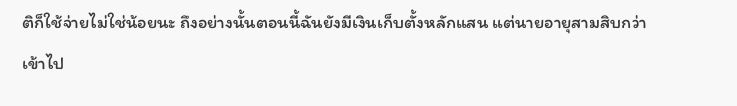ติก็ใช้จ่ายไม่ใช่น้อยนะ ถึงอย่างนั้นตอนนี้ฉันยังมีเงินเก็บตั้งหลักแสน แต่นายอายุสามสิบกว่าเข้าไป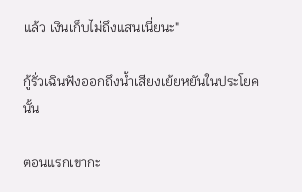แล้ว เงินเก็บไม่ถึงแสนเนี่ยนะ"

กู้รั่วเฉินฟังออกถึงน้ำเสียงเย้ยหยันในประโยคนั้น

ตอนแรกเขากะ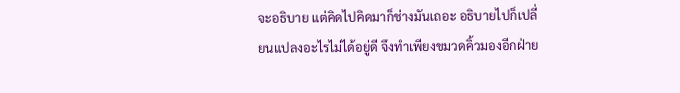จะอธิบาย แต่คิดไปคิดมาก็ช่างมันเถอะ อธิบายไปก็เปลี่ยนแปลงอะไรไม่ได้อยู่ดี จึงทำเพียงขมวดคิ้วมองอีกฝ่าย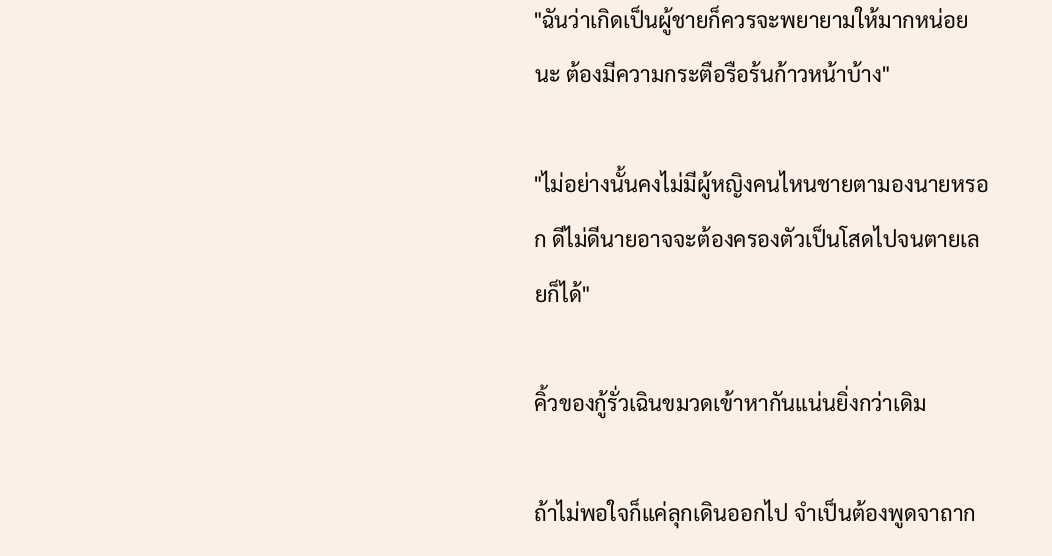"ฉันว่าเกิดเป็นผู้ชายก็ควรจะพยายามให้มากหน่อยนะ ต้องมีความกระตือรือร้นก้าวหน้าบ้าง"

"ไม่อย่างนั้นคงไม่มีผู้หญิงคนไหนชายตามองนายหรอก ดีไม่ดีนายอาจจะต้องครองตัวเป็นโสดไปจนตายเลยก็ได้"

คิ้วของกู้รั่วเฉินขมวดเข้าหากันแน่นยิ่งกว่าเดิม

ถ้าไม่พอใจก็แค่ลุกเดินออกไป จำเป็นต้องพูดจาถาก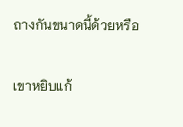ถางกันขนาดนี้ด้วยหรือ

เขาหยิบแก้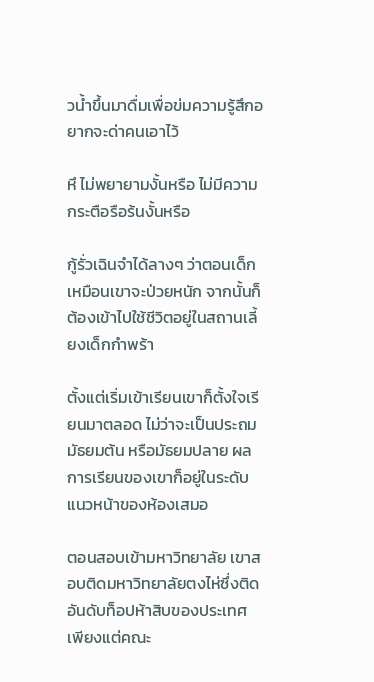วน้ำขึ้นมาดื่มเพื่อข่มความรู้สึกอยากจะด่าคนเอาไว้

หึ ไม่พยายามงั้นหรือ ไม่มีความกระตือรือร้นงั้นหรือ

กู้รั่วเฉินจำได้ลางๆ ว่าตอนเด็กเหมือนเขาจะป่วยหนัก จากนั้นก็ต้องเข้าไปใช้ชีวิตอยู่ในสถานเลี้ยงเด็กกำพร้า

ตั้งแต่เริ่มเข้าเรียนเขาก็ตั้งใจเรียนมาตลอด ไม่ว่าจะเป็นประถม มัธยมต้น หรือมัธยมปลาย ผลการเรียนของเขาก็อยู่ในระดับแนวหน้าของห้องเสมอ

ตอนสอบเข้ามหาวิทยาลัย เขาสอบติดมหาวิทยาลัยตงไห่ซึ่งติดอันดับท็อปห้าสิบของประเทศ เพียงแต่คณะ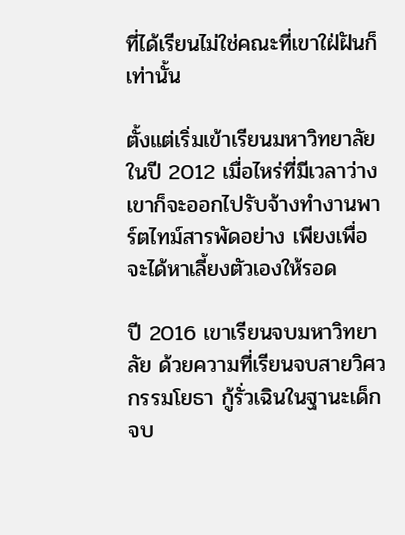ที่ได้เรียนไม่ใช่คณะที่เขาใฝ่ฝันก็เท่านั้น

ตั้งแต่เริ่มเข้าเรียนมหาวิทยาลัยในปี 2012 เมื่อไหร่ที่มีเวลาว่าง เขาก็จะออกไปรับจ้างทำงานพาร์ตไทม์สารพัดอย่าง เพียงเพื่อจะได้หาเลี้ยงตัวเองให้รอด

ปี 2016 เขาเรียนจบมหาวิทยาลัย ด้วยความที่เรียนจบสายวิศวกรรมโยธา กู้รั่วเฉินในฐานะเด็กจบ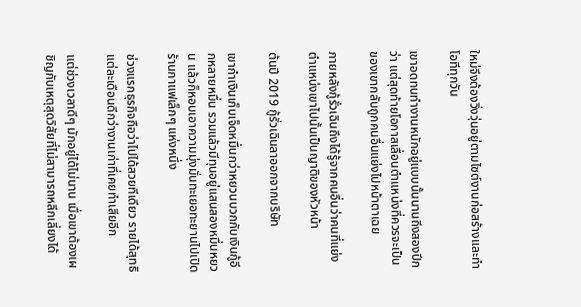ใหม่จึงต้องวิ่งวุ่นอยู่ตามไซต์งานก่อสร้างและทำโอทีทุกวัน

เขาอดทนทำงานหนักอยู่แบบนั้นนานถึงสองปีกว่า แต่สุดท้ายโอกาสเลื่อนตำแหน่งที่ควรจะเป็นของเขากลับถูกคนอื่นแย่งไปหน้าตาเฉย

ภายหลังกู้รั่วเฉินถึงได้รู้จากคนอื่นว่าคนที่แย่งตำแหน่งเขาไปนั้นเป็นญาติของหัวหน้า

ต้นปี 2019 กู้รั่วเฉินลาออกจากบริษัท

เขากำเงินเก็บเจ็ดหมื่นกว่าหยวนบวกกับเงินกู้อีกหลายหมื่น รวมแล้วมีทุนอยู่แสนสองหมื่นหยวน แล้วก็หอบเอาความมุ่งมั่นทะเยอทะยานไปเปิดร้านกาแฟเล็กๆ แห่งหนึ่ง

ช่วงแรกธุรกิจถือว่าไปได้สวยทีเดียว รายได้สุทธิแต่ละเดือนดีกว่างานเก่าที่เคยทำเสียอีก

แต่ช่วงเวลาดีๆ มักอยู่ได้ไม่นาน เมื่อเขาต้องเผชิญกับเหตุสุดวิสัยที่ไม่สามารถหลีกเลี่ยงได้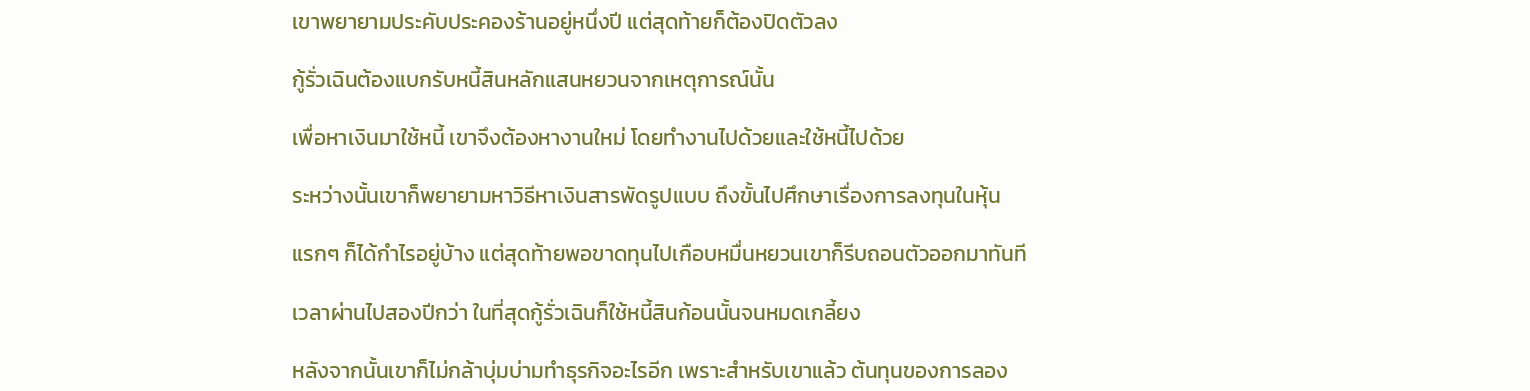เขาพยายามประคับประคองร้านอยู่หนึ่งปี แต่สุดท้ายก็ต้องปิดตัวลง

กู้รั่วเฉินต้องแบกรับหนี้สินหลักแสนหยวนจากเหตุการณ์นั้น

เพื่อหาเงินมาใช้หนี้ เขาจึงต้องหางานใหม่ โดยทำงานไปด้วยและใช้หนี้ไปด้วย

ระหว่างนั้นเขาก็พยายามหาวิธีหาเงินสารพัดรูปแบบ ถึงขั้นไปศึกษาเรื่องการลงทุนในหุ้น

แรกๆ ก็ได้กำไรอยู่บ้าง แต่สุดท้ายพอขาดทุนไปเกือบหมื่นหยวนเขาก็รีบถอนตัวออกมาทันที

เวลาผ่านไปสองปีกว่า ในที่สุดกู้รั่วเฉินก็ใช้หนี้สินก้อนนั้นจนหมดเกลี้ยง

หลังจากนั้นเขาก็ไม่กล้าบุ่มบ่ามทำธุรกิจอะไรอีก เพราะสำหรับเขาแล้ว ต้นทุนของการลอง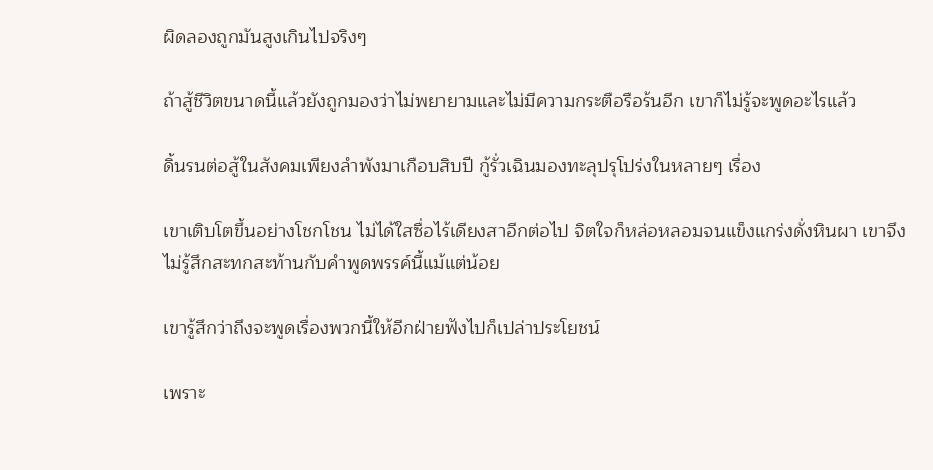ผิดลองถูกมันสูงเกินไปจริงๆ

ถ้าสู้ชีวิตขนาดนี้แล้วยังถูกมองว่าไม่พยายามและไม่มีความกระตือรือร้นอีก เขาก็ไม่รู้จะพูดอะไรแล้ว

ดิ้นรนต่อสู้ในสังคมเพียงลำพังมาเกือบสิบปี กู้รั่วเฉินมองทะลุปรุโปร่งในหลายๆ เรื่อง

เขาเติบโตขึ้นอย่างโชกโชน ไม่ได้ใสซื่อไร้เดียงสาอีกต่อไป จิตใจก็หล่อหลอมจนแข็งแกร่งดั่งหินผา เขาจึงไม่รู้สึกสะทกสะท้านกับคำพูดพรรค์นี้แม้แต่น้อย

เขารู้สึกว่าถึงจะพูดเรื่องพวกนี้ให้อีกฝ่ายฟังไปก็เปล่าประโยชน์

เพราะ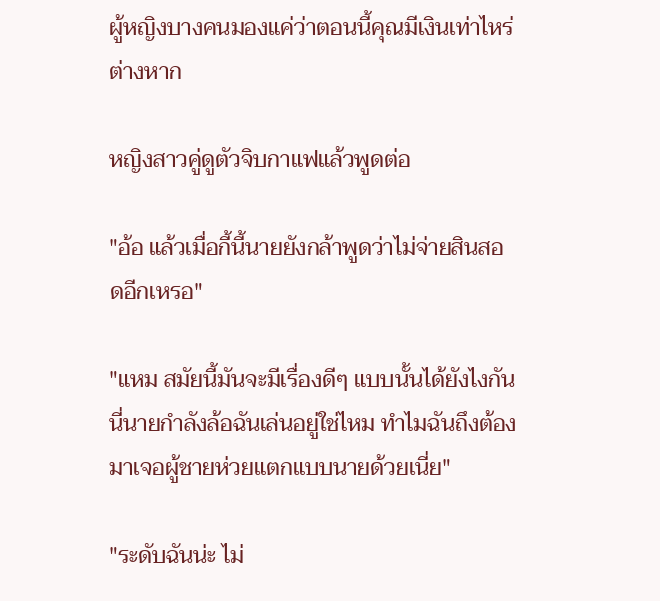ผู้หญิงบางคนมองแค่ว่าตอนนี้คุณมีเงินเท่าไหร่ต่างหาก

หญิงสาวคู่ดูตัวจิบกาแฟแล้วพูดต่อ

"อ้อ แล้วเมื่อกี้นี้นายยังกล้าพูดว่าไม่จ่ายสินสอดอีกเหรอ"

"แหม สมัยนี้มันจะมีเรื่องดีๆ แบบนั้นได้ยังไงกัน นี่นายกำลังล้อฉันเล่นอยู่ใช่ไหม ทำไมฉันถึงต้องมาเจอผู้ชายห่วยแตกแบบนายด้วยเนี่ย"

"ระดับฉันน่ะ ไม่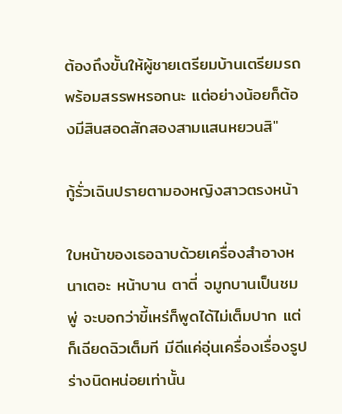ต้องถึงขั้นให้ผู้ชายเตรียมบ้านเตรียมรถพร้อมสรรพหรอกนะ แต่อย่างน้อยก็ต้องมีสินสอดสักสองสามแสนหยวนสิ"

กู้รั่วเฉินปรายตามองหญิงสาวตรงหน้า

ใบหน้าของเธอฉาบด้วยเครื่องสำอางหนาเตอะ หน้าบาน ตาตี่ จมูกบานเป็นชมพู่ จะบอกว่าขี้เหร่ก็พูดได้ไม่เต็มปาก แต่ก็เฉียดฉิวเต็มที มีดีแค่อุ่นเครื่องเรื่องรูปร่างนิดหน่อยเท่านั้น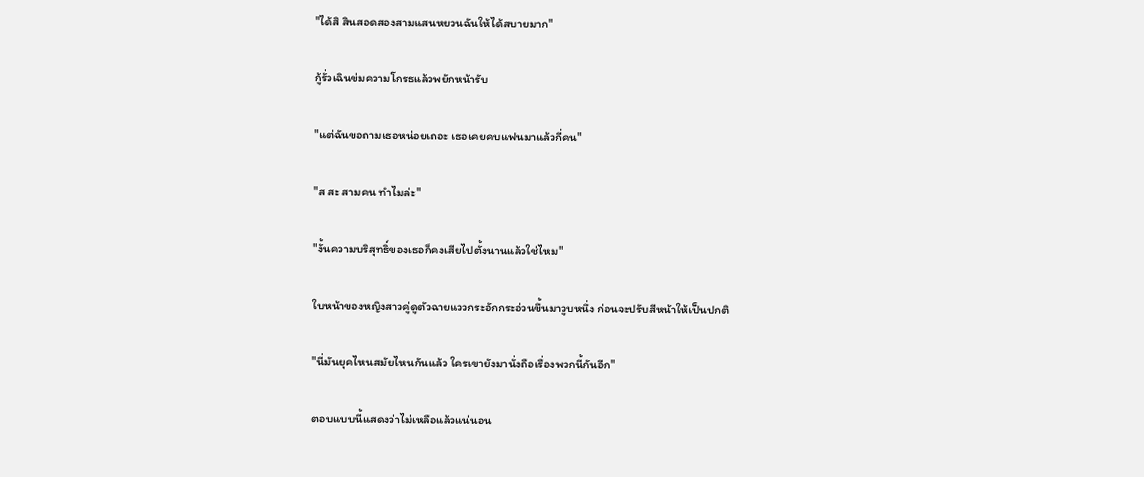"ได้สิ สินสอดสองสามแสนหยวนฉันให้ได้สบายมาก"

กู้รั่วเฉินข่มความโกรธแล้วพยักหน้ารับ

"แต่ฉันขอถามเธอหน่อยเถอะ เธอเคยคบแฟนมาแล้วกี่คน"

"ส สะ สามคน ทำไมล่ะ"

"งั้นความบริสุทธิ์ของเธอก็คงเสียไปตั้งนานแล้วใช่ไหม"

ใบหน้าของหญิงสาวคู่ดูตัวฉายแววกระอักกระอ่วนขึ้นมาวูบหนึ่ง ก่อนจะปรับสีหน้าให้เป็นปกติ

"นี่มันยุคไหนสมัยไหนกันแล้ว ใครเขายังมานั่งถือเรื่องพวกนี้กันอีก"

ตอบแบบนี้แสดงว่าไม่เหลือแล้วแน่นอน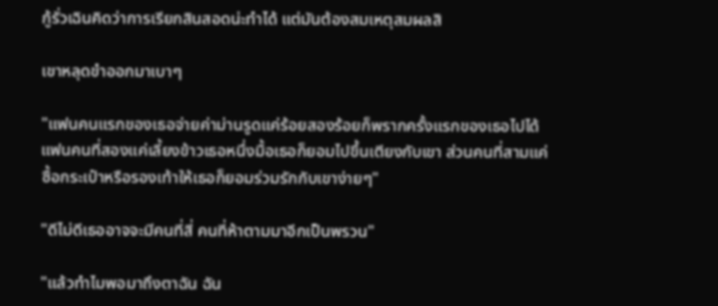กู้รั่วเฉินคิดว่าการเรียกสินสอดน่ะทำได้ แต่มันต้องสมเหตุสมผลสิ

เขาหลุดขำออกมาเบาๆ

"แฟนคนแรกของเธอจ่ายค่าม่านรูดแค่ร้อยสองร้อยก็พรากครั้งแรกของเธอไปได้ แฟนคนที่สองแค่เลี้ยงข้าวเธอหนึ่งมื้อเธอก็ยอมไปขึ้นเตียงกับเขา ส่วนคนที่สามแค่ซื้อกระเป๋าหรือรองเท้าให้เธอก็ยอมร่วมรักกับเขาง่ายๆ"

"ดีไม่ดีเธออาจจะมีคนที่สี่ คนที่ห้าตามมาอีกเป็นพรวน"

"แล้วทำไมพอมาถึงตาฉัน ฉัน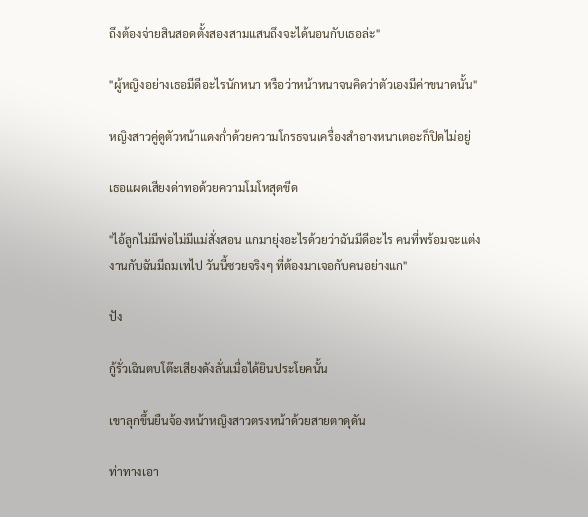ถึงต้องจ่ายสินสอดตั้งสองสามแสนถึงจะได้นอนกับเธอล่ะ"

"ผู้หญิงอย่างเธอมีดีอะไรนักหนา หรือว่าหน้าหนาจนคิดว่าตัวเองมีค่าขนาดนั้น"

หญิงสาวคู่ดูตัวหน้าแดงก่ำด้วยความโกรธจนเครื่องสำอางหนาเตอะก็ปิดไม่อยู่

เธอแผดเสียงด่าทอด้วยความโมโหสุดขีด

"ไอ้ลูกไม่มีพ่อไม่มีแม่สั่งสอน แกมายุ่งอะไรด้วยว่าฉันมีดีอะไร คนที่พร้อมจะแต่งงานกับฉันมีถมเทไป วันนี้ซวยจริงๆ ที่ต้องมาเจอกับคนอย่างแก"

ปัง

กู้รั่วเฉินตบโต๊ะเสียงดังลั่นเมื่อได้ยินประโยคนั้น

เขาลุกขึ้นยืนจ้องหน้าหญิงสาวตรงหน้าด้วยสายตาดุดัน

ท่าทางเอา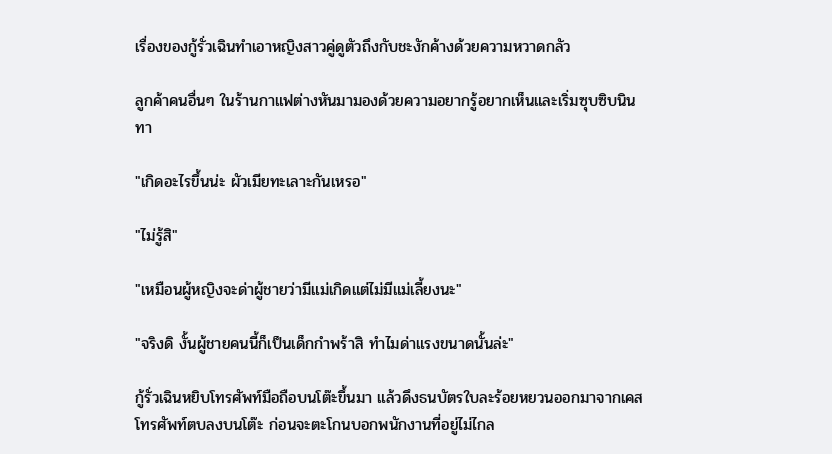เรื่องของกู้รั่วเฉินทำเอาหญิงสาวคู่ดูตัวถึงกับชะงักค้างด้วยความหวาดกลัว

ลูกค้าคนอื่นๆ ในร้านกาแฟต่างหันมามองด้วยความอยากรู้อยากเห็นและเริ่มซุบซิบนินทา

"เกิดอะไรขึ้นน่ะ ผัวเมียทะเลาะกันเหรอ"

"ไม่รู้สิ"

"เหมือนผู้หญิงจะด่าผู้ชายว่ามีแม่เกิดแต่ไม่มีแม่เลี้ยงนะ"

"จริงดิ งั้นผู้ชายคนนี้ก็เป็นเด็กกำพร้าสิ ทำไมด่าแรงขนาดนั้นล่ะ"

กู้รั่วเฉินหยิบโทรศัพท์มือถือบนโต๊ะขึ้นมา แล้วดึงธนบัตรใบละร้อยหยวนออกมาจากเคสโทรศัพท์ตบลงบนโต๊ะ ก่อนจะตะโกนบอกพนักงานที่อยู่ไม่ไกล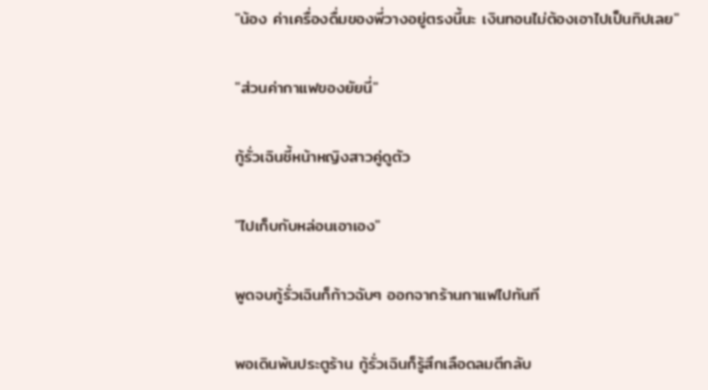"น้อง ค่าเครื่องดื่มของพี่วางอยู่ตรงนี้นะ เงินทอนไม่ต้องเอาไปเป็นทิปเลย"

"ส่วนค่ากาแฟของยัยนี่"

กู้รั่วเฉินชี้หน้าหญิงสาวคู่ดูตัว

"ไปเก็บกับหล่อนเอาเอง"

พูดจบกู้รั่วเฉินก็ก้าวฉับๆ ออกจากร้านกาแฟไปทันที

พอเดินพ้นประตูร้าน กู้รั่วเฉินก็รู้สึกเลือดลมตีกลับ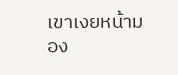เขาเงยหน้ามอง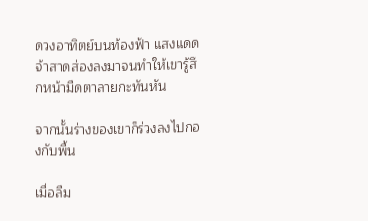ดวงอาทิตย์บนท้องฟ้า แสงแดดจ้าสาดส่องลงมาจนทำให้เขารู้สึกหน้ามืดตาลายกะทันหัน

จากนั้นร่างของเขาก็ร่วงลงไปกองกับพื้น

เมื่อลืม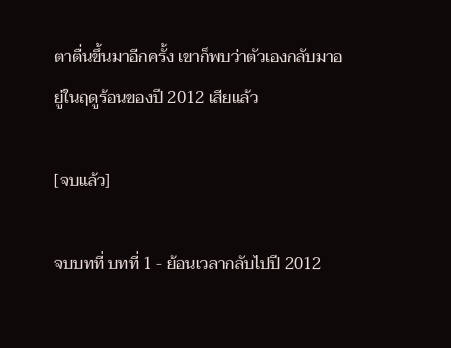ตาตื่นขึ้นมาอีกครั้ง เขาก็พบว่าตัวเองกลับมาอยู่ในฤดูร้อนของปี 2012 เสียแล้ว

[จบแล้ว]

จบบทที่ บทที่ 1 - ย้อนเวลากลับไปปี 2012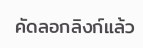คัดลอกลิงก์แล้ว